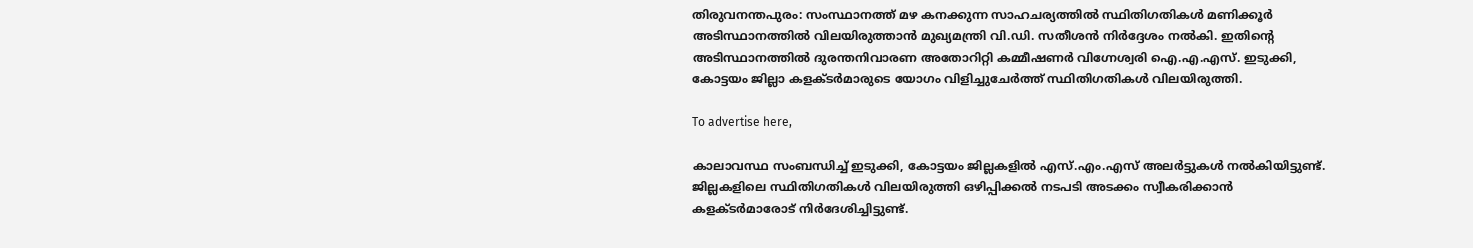തിരുവനന്തപുരം: സംസ്ഥാനത്ത് മഴ കനക്കുന്ന സാഹചര്യത്തിൽ സ്ഥിതിഗതികൾ മണിക്കൂർ അടിസ്ഥാനത്തിൽ വിലയിരുത്താൻ മുഖ്യമന്ത്രി വി.ഡി. സതീശൻ നിർദ്ദേശം നൽകി. ഇതിന്റെ അടിസ്ഥാനത്തിൽ ദുരന്തനിവാരണ അതോറിറ്റി കമ്മീഷണർ വിഗ്നേശ്വരി ഐ.എ.എസ്. ഇടുക്കി, കോട്ടയം ജില്ലാ കളക്ടർമാരുടെ യോഗം വിളിച്ചുചേർത്ത് സ്ഥിതിഗതികൾ വിലയിരുത്തി.

To advertise here,

കാലാവസ്ഥ സംബന്ധിച്ച് ഇടുക്കി, കോട്ടയം ജില്ലകളിൽ എസ്.എം.എസ് അലർട്ടുകൾ നൽകിയിട്ടുണ്ട്. ജില്ലകളിലെ സ്ഥിതിഗതികൾ വിലയിരുത്തി ഒഴിപ്പിക്കൽ നടപടി അടക്കം സ്വീകരിക്കാൻ കളക്ടർമാരോട് നിർദേശിച്ചിട്ടുണ്ട്.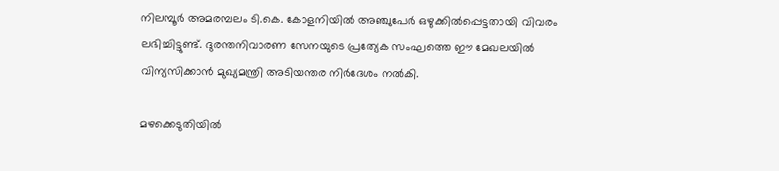നിലമ്പൂർ അമരമ്പലം ടി.കെ. കോളനിയിൽ അഞ്ചുപേർ ഒഴുക്കിൽപ്പെട്ടതായി വിവരം ലഭിച്ചിട്ടുണ്ട്. ദുരന്തനിവാരണ സേനയുടെ പ്രത്യേക സംഘത്തെ ഈ മേഖലയിൽ വിന്യസിക്കാൻ മുഖ്യമന്ത്രി അടിയന്തര നിർദേശം നൽകി.

മഴക്കെടുതിയിൽ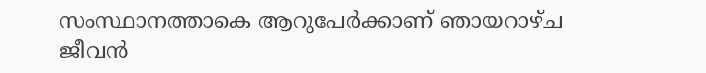സംസ്ഥാനത്താകെ ആറുപേർക്കാണ് ഞായറാഴ്ച ജീവൻ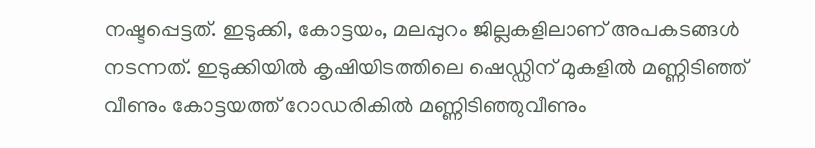നഷ്ടപ്പെട്ടത്. ഇടുക്കി, കോട്ടയം, മലപ്പുറം ജില്ലകളിലാണ് അപകടങ്ങൾ നടന്നത്. ഇടുക്കിയിൽ കൃഷിയിടത്തിലെ ഷെഡ്ഡിന് മുകളിൽ മണ്ണിടിഞ്ഞ് വീണും കോട്ടയത്ത് റോഡരികിൽ മണ്ണിടിഞ്ഞുവീണും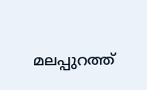മലപ്പുറത്ത്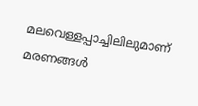മലവെള്ളപ്പാച്ചിലിലുമാണ് മരണങ്ങൾ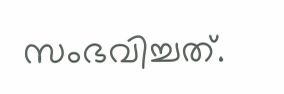സംഭവിച്ചത്.